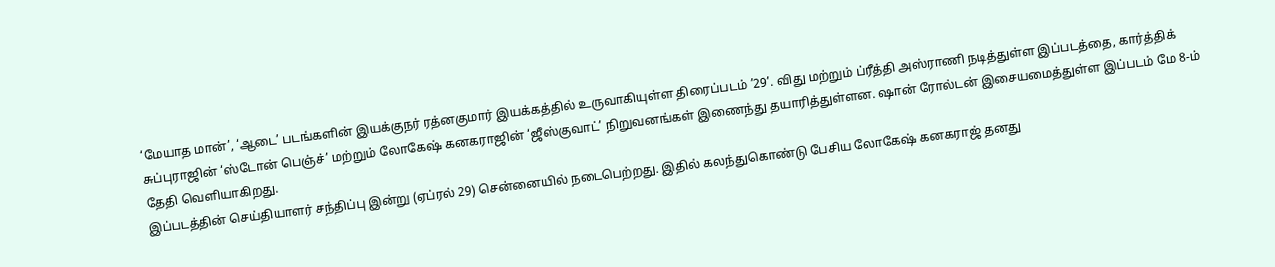‘மேயாத மான்’, ‘ஆடை’ படங்களின் இயக்குநர் ரத்னகுமார் இயக்கத்தில் உருவாகியுள்ள திரைப்படம் ’29’. விது மற்றும் ப்ரீத்தி அஸ்ராணி நடித்துள்ள இப்படத்தை, கார்த்திக் சுப்புராஜின் ‘ஸ்டோன் பெஞ்ச்’ மற்றும் லோகேஷ் கனகராஜின் ‘ஜீஸ்குவாட்’ நிறுவனங்கள் இணைந்து தயாரித்துள்ளன. ஷான் ரோல்டன் இசையமைத்துள்ள இப்படம் மே 8-ம் தேதி வெளியாகிறது.
இப்படத்தின் செய்தியாளர் சந்திப்பு இன்று (ஏப்ரல் 29) சென்னையில் நடைபெற்றது. இதில் கலந்துகொண்டு பேசிய லோகேஷ் கனகராஜ் தனது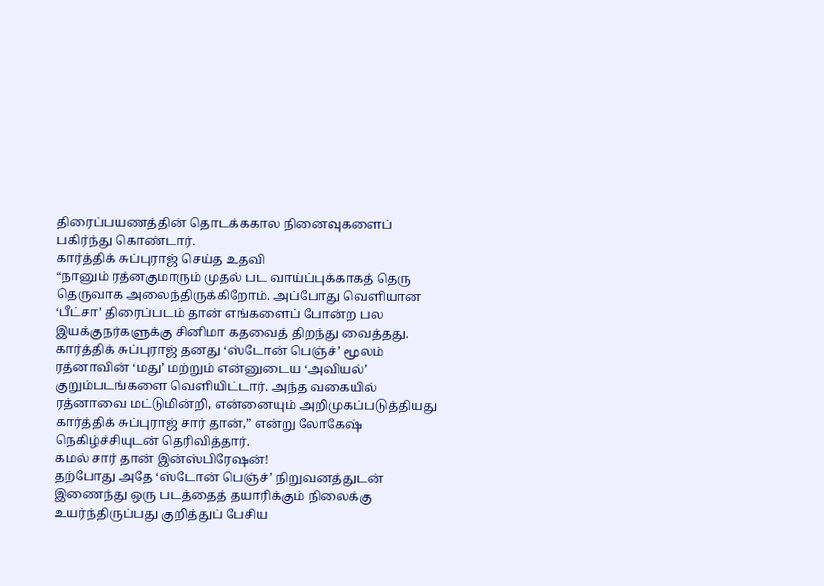திரைப்பயணத்தின் தொடக்ககால நினைவுகளைப் பகிர்ந்து கொண்டார்.
கார்த்திக் சுப்புராஜ் செய்த உதவி
“நானும் ரத்னகுமாரும் முதல் பட வாய்ப்புக்காகத் தெரு தெருவாக அலைந்திருக்கிறோம். அப்போது வெளியான ‘பீட்சா’ திரைப்படம் தான் எங்களைப் போன்ற பல இயக்குநர்களுக்கு சினிமா கதவைத் திறந்து வைத்தது. கார்த்திக் சுப்புராஜ் தனது ‘ஸ்டோன் பெஞ்ச்’ மூலம் ரத்னாவின் ‘மது’ மற்றும் என்னுடைய ‘அவியல்’ குறும்படங்களை வெளியிட்டார். அந்த வகையில் ரத்னாவை மட்டுமின்றி, என்னையும் அறிமுகப்படுத்தியது கார்த்திக் சுப்புராஜ் சார் தான்,” என்று லோகேஷ் நெகிழ்ச்சியுடன் தெரிவித்தார்.
கமல் சார் தான் இன்ஸ்பிரேஷன்!
தற்போது அதே ‘ஸ்டோன் பெஞ்ச்’ நிறுவனத்துடன் இணைந்து ஒரு படத்தைத் தயாரிக்கும் நிலைக்கு உயர்ந்திருப்பது குறித்துப் பேசிய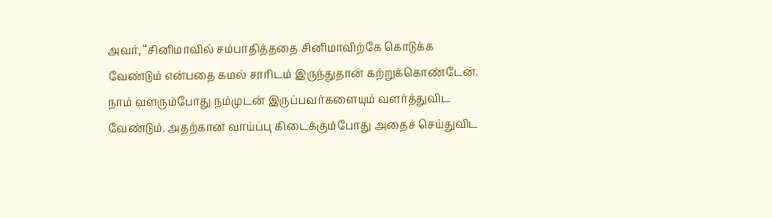அவர், “சினிமாவில் சம்பாதித்ததை சினிமாவிற்கே கொடுக்க வேண்டும் என்பதை கமல் சாரிடம் இருந்துதான் கற்றுக்கொண்டேன். நாம் வளரும்போது நம்முடன் இருப்பவர்களையும் வளர்த்துவிட வேண்டும். அதற்கான வாய்ப்பு கிடைக்கும்போது அதைச் செய்துவிட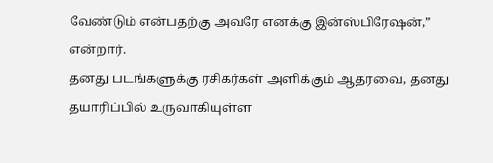வேண்டும் என்பதற்கு அவரே எனக்கு இன்ஸ்பிரேஷன்,” என்றார்.
தனது படங்களுக்கு ரசிகர்கள் அளிக்கும் ஆதரவை, தனது தயாரிப்பில் உருவாகியுள்ள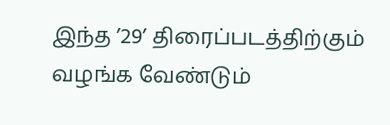இந்த ’29’ திரைப்படத்திற்கும் வழங்க வேண்டும்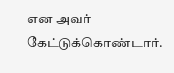என அவர் கேட்டுக்கொண்டார்.